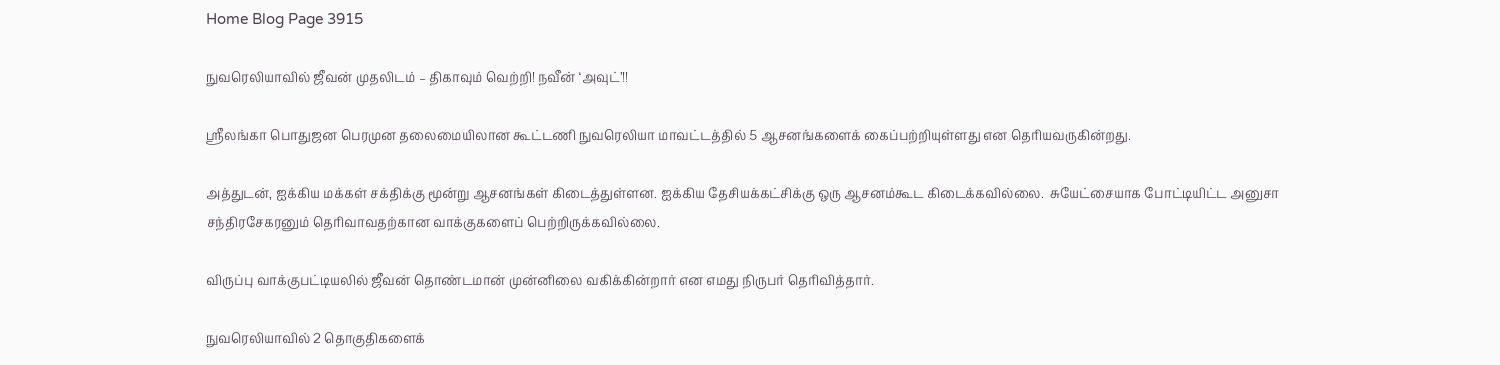Home Blog Page 3915

நுவரெலியாவில் ஜீவன் முதலிடம் – திகாவும் வெற்றி! நவீன் ‘அவுட்’!!

ஶ்ரீலங்கா பொதுஜன பெரமுன தலைமையிலான கூட்டணி நுவரெலியா மாவட்டத்தில் 5 ஆசனங்களைக் கைப்பற்றியுள்ளது என தெரியவருகின்றது.

அத்துடன், ஐக்கிய மக்கள் சக்திக்கு மூன்று ஆசனங்கள் கிடைத்துள்ளன. ஐக்கிய தேசியக்கட்சிக்கு ஒரு ஆசனம்கூட கிடைக்கவில்லை.  சுயேட்சையாக போட்டியிட்ட அனுசா சந்திரசேகரனும் தெரிவாவதற்கான வாக்குகளைப் பெற்றிருக்கவில்லை.

விருப்பு வாக்குபட்டியலில் ஜீவன் தொண்டமான் முன்னிலை வகிக்கின்றார் என எமது நிருபர் தெரிவித்தார்.

நுவரெலியாவில் 2 தொகுதிகளைக்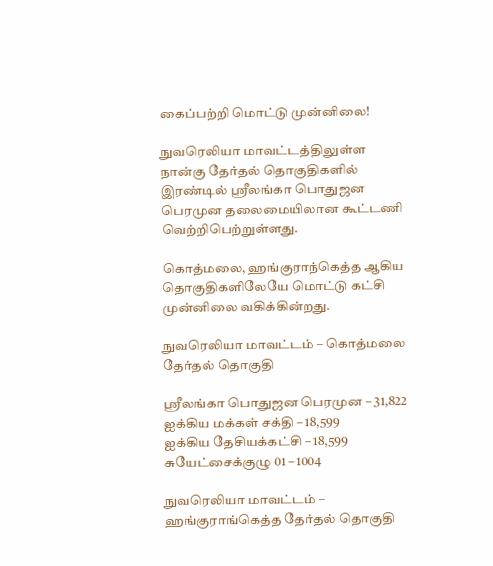கைப்பற்றி மொட்டு முன்னிலை!

நுவரெலியா மாவட்டத்திலுள்ள நான்கு தேர்தல் தொகுதிகளில் இரண்டில் ஶ்ரீலங்கா பொதுஜன பெரமுன தலைமையிலான கூட்டணி வெற்றிபெற்றுள்ளது.

கொத்மலை, ஹங்குராந்கெத்த ஆகிய தொகுதிகளிலேயே மொட்டு கட்சி முன்னிலை வகிக்கின்றது.

நுவரெலியா மாவட்டம் – கொத்மலை தேர்தல் தொகுதி

ஶ்ரீலங்கா பொதுஜன பெரமுன – 31,822
ஐக்கிய மக்கள் சக்தி – 18,599
ஐக்கிய தேசியக்கட்சி – 18,599
சுயேட்சைக்குழு 01 – 1004

நுவரெலியா மாவட்டம் – ஹங்குராங்கெத்த தேர்தல் தொகுதி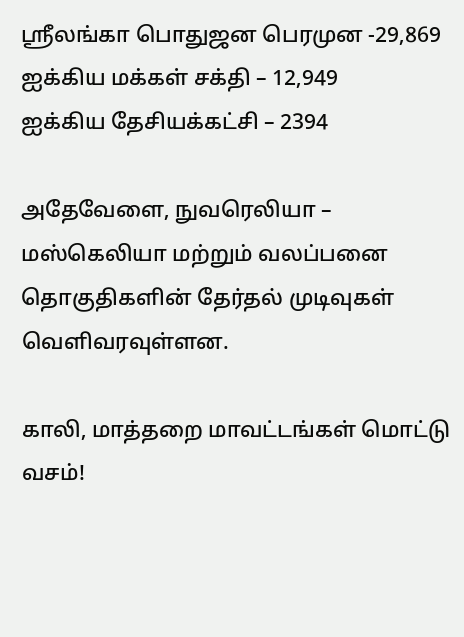ஶ்ரீலங்கா பொதுஜன பெரமுன -29,869
ஐக்கிய மக்கள் சக்தி – 12,949
ஐக்கிய தேசியக்கட்சி – 2394

அதேவேளை, நுவரெலியா – மஸ்கெலியா மற்றும் வலப்பனை தொகுதிகளின் தேர்தல் முடிவுகள் வெளிவரவுள்ளன.

காலி, மாத்தறை மாவட்டங்கள் மொட்டு வசம்!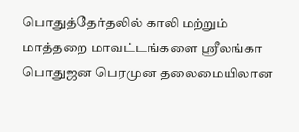பொதுத்தேர்தலில் காலி மற்றும் மாத்தறை மாவட்டங்களை ஶ்ரீலங்கா பொதுஜன பெரமுன தலைமையிலான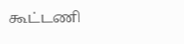கூட்டணி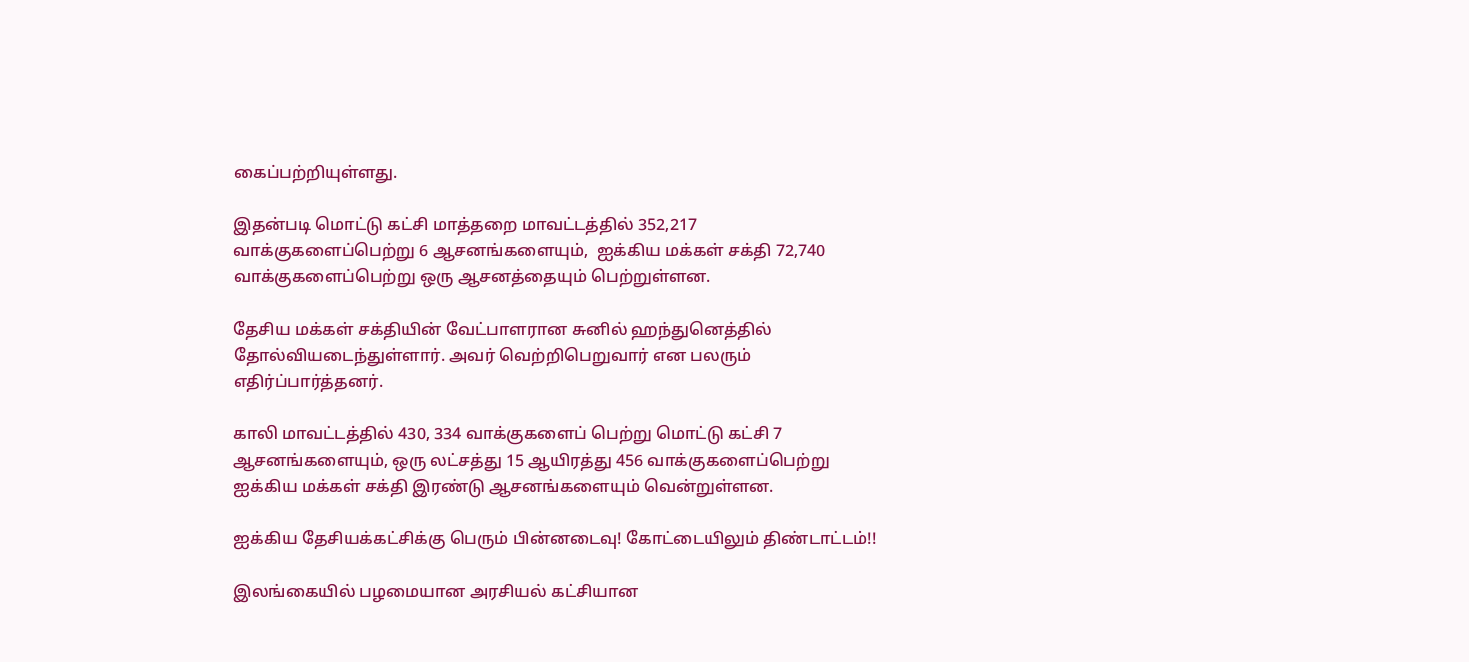கைப்பற்றியுள்ளது.

இதன்படி மொட்டு கட்சி மாத்தறை மாவட்டத்தில் 352,217 வாக்குகளைப்பெற்று 6 ஆசனங்களையும்,  ஐக்கிய மக்கள் சக்தி 72,740 வாக்குகளைப்பெற்று ஒரு ஆசனத்தையும் பெற்றுள்ளன.

தேசிய மக்கள் சக்தியின் வேட்பாளரான சுனில் ஹந்துனெத்தில் தோல்வியடைந்துள்ளார். அவர் வெற்றிபெறுவார் என பலரும் எதிர்ப்பார்த்தனர்.

காலி மாவட்டத்தில் 430, 334 வாக்குகளைப் பெற்று மொட்டு கட்சி 7 ஆசனங்களையும், ஒரு லட்சத்து 15 ஆயிரத்து 456 வாக்குகளைப்பெற்று ஐக்கிய மக்கள் சக்தி இரண்டு ஆசனங்களையும் வென்றுள்ளன.

ஐக்கிய தேசியக்கட்சிக்கு பெரும் பின்னடைவு! கோட்டையிலும் திண்டாட்டம்!!

இலங்கையில் பழமையான அரசியல் கட்சியான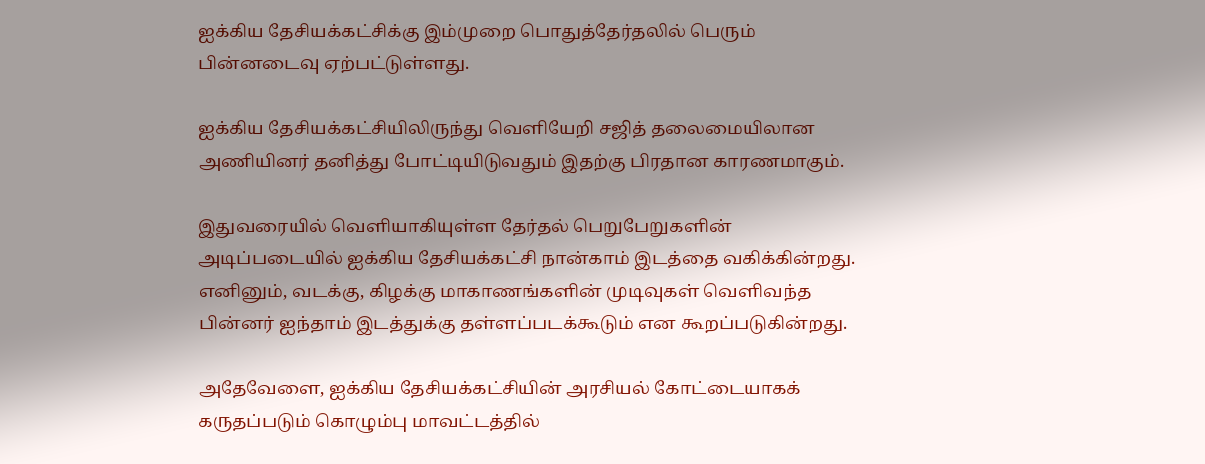ஐக்கிய தேசியக்கட்சிக்கு இம்முறை பொதுத்தேர்தலில் பெரும் பின்னடைவு ஏற்பட்டுள்ளது.

ஐக்கிய தேசியக்கட்சியிலிருந்து வெளியேறி சஜித் தலைமையிலான அணியினர் தனித்து போட்டியிடுவதும் இதற்கு பிரதான காரணமாகும்.

இதுவரையில் வெளியாகியுள்ள தேர்தல் பெறுபேறுகளின் அடிப்படையில் ஐக்கிய தேசியக்கட்சி நான்காம் இடத்தை வகிக்கின்றது. எனினும், வடக்கு, கிழக்கு மாகாணங்களின் முடிவுகள் வெளிவந்த பின்னர் ஐந்தாம் இடத்துக்கு தள்ளப்படக்கூடும் என கூறப்படுகின்றது.

அதேவேளை, ஐக்கிய தேசியக்கட்சியின் அரசியல் கோட்டையாகக் கருதப்படும் கொழும்பு மாவட்டத்தில்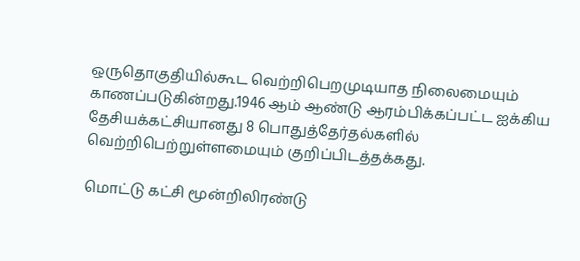ஒருதொகுதியில்கூட வெற்றிபெறமுடியாத நிலைமையும் காணப்படுகின்றது.1946 ஆம் ஆண்டு ஆரம்பிக்கப்பட்ட ஐக்கிய தேசியக்கட்சியானது 8 பொதுத்தேர்தல்களில் வெற்றிபெற்றுள்ளமையும் குறிப்பிடத்தக்கது.

மொட்டு கட்சி மூன்றிலிரண்டு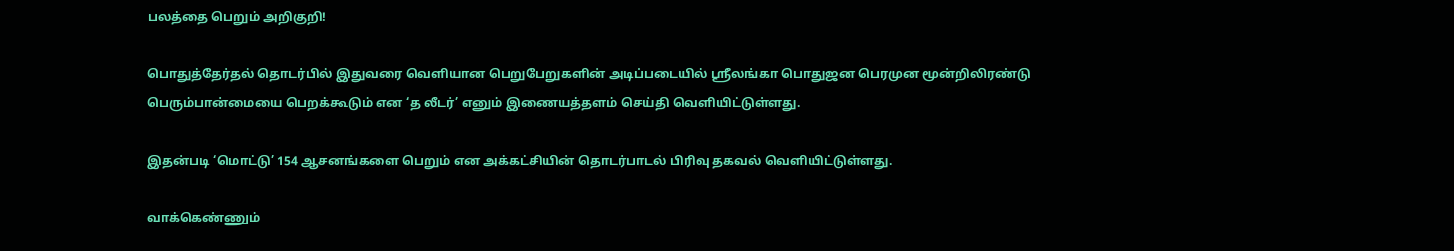பலத்தை பெறும் அறிகுறி!

பொதுத்தேர்தல் தொடர்பில் இதுவரை வெளியான பெறுபேறுகளின் அடிப்படையில் ஶ்ரீலங்கா பொதுஜன பெரமுன மூன்றிலிரண்டு பெரும்பான்மையை பெறக்கூடும் என ‘த லீடர்’ எனும் இணையத்தளம் செய்தி வெளியிட்டுள்ளது.

இதன்படி ‘மொட்டு’ 154 ஆசனங்களை பெறும் என அக்கட்சியின் தொடர்பாடல் பிரிவு தகவல் வெளியிட்டுள்ளது.

வாக்கெண்ணும்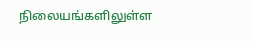நிலையங்களிலுள்ள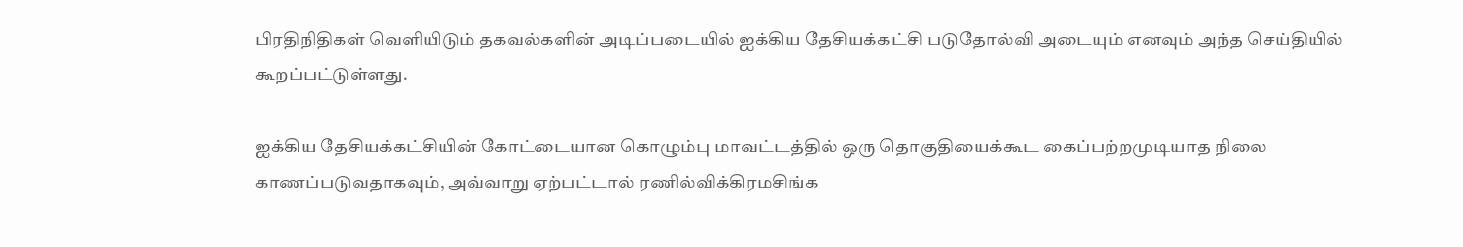பிரதிநிதிகள் வெளியிடும் தகவல்களின் அடிப்படையில் ஐக்கிய தேசியக்கட்சி படுதோல்வி அடையும் எனவும் அந்த செய்தியில் கூறப்பட்டுள்ளது.

ஐக்கிய தேசியக்கட்சியின் கோட்டையான கொழும்பு மாவட்டத்தில் ஒரு தொகுதியைக்கூட கைப்பற்றமுடியாத நிலை காணப்படுவதாகவும், அவ்வாறு ஏற்பட்டால் ரணில்விக்கிரமசிங்க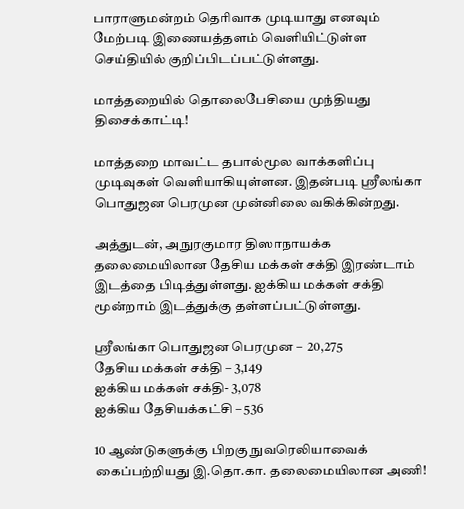பாராளுமன்றம் தெரிவாக முடியாது எனவும் மேற்படி இணையத்தளம் வெளியிட்டுள்ள செய்தியில் குறிப்பிடப்பட்டுள்ளது.

மாத்தறையில் தொலைபேசியை முந்தியது திசைக்காட்டி!

மாத்தறை மாவட்ட தபால்மூல வாக்களிப்பு முடிவுகள் வெளியாகியுள்ளன. இதன்படி ஶ்ரீலங்கா பொதுஜன பெரமுன முன்னிலை வகிக்கின்றது.

அத்துடன், அநுரகுமார திஸாநாயக்க தலைமையிலான தேசிய மக்கள் சக்தி இரண்டாம் இடத்தை பிடித்துள்ளது. ஐக்கிய மக்கள் சக்தி மூன்றாம் இடத்துக்கு தள்ளப்பட்டுள்ளது.

ஶ்ரீலங்கா பொதுஜன பெரமுன –  20,275
தேசிய மக்கள் சக்தி – 3,149
ஐக்கிய மக்கள் சக்தி- 3,078
ஐக்கிய தேசியக்கட்சி – 536

10 ஆண்டுகளுக்கு பிறகு நுவரெலியாவைக் கைப்பற்றியது இ.தொ.கா. தலைமையிலான அணி!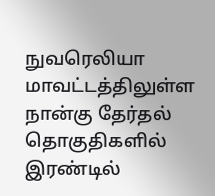நுவரெலியா மாவட்டத்திலுள்ள நான்கு தேர்தல் தொகுதிகளில் இரண்டில்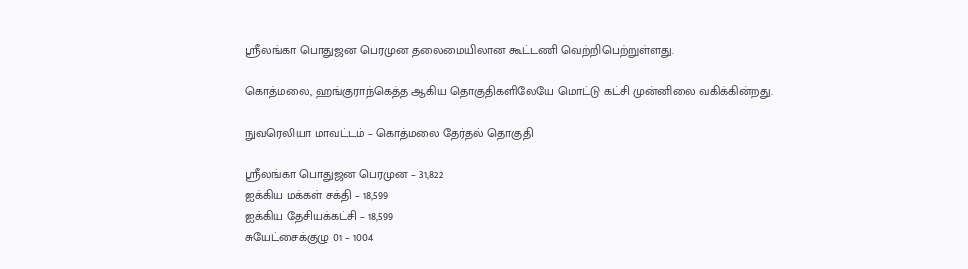ஶ்ரீலங்கா பொதுஜன பெரமுன தலைமையிலான கூட்டணி வெற்றிபெற்றுள்ளது.

கொத்மலை, ஹங்குராந்கெத்த ஆகிய தொகுதிகளிலேயே மொட்டு கட்சி முன்னிலை வகிக்கின்றது.

நுவரெலியா மாவட்டம் – கொத்மலை தேர்தல் தொகுதி

ஶ்ரீலங்கா பொதுஜன பெரமுன – 31,822
ஐக்கிய மக்கள் சக்தி – 18,599
ஐக்கிய தேசியக்கட்சி – 18,599
சுயேட்சைக்குழு 01 – 1004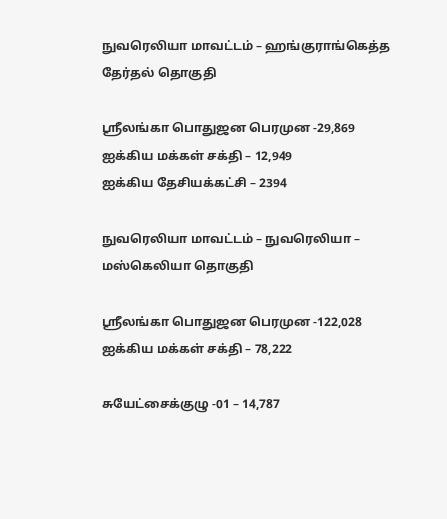நுவரெலியா மாவட்டம் – ஹங்குராங்கெத்த தேர்தல் தொகுதி

ஶ்ரீலங்கா பொதுஜன பெரமுன -29,869
ஐக்கிய மக்கள் சக்தி – 12,949
ஐக்கிய தேசியக்கட்சி – 2394

நுவரெலியா மாவட்டம் – நுவரெலியா – மஸ்கெலியா தொகுதி

ஶ்ரீலங்கா பொதுஜன பெரமுன -122,028
ஐக்கிய மக்கள் சக்தி – 78,222

சுயேட்சைக்குழு -01 – 14,787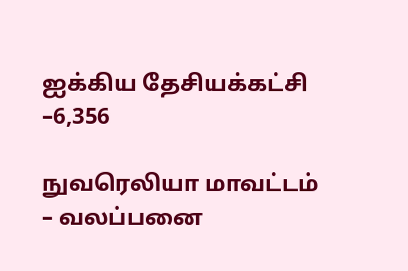ஐக்கிய தேசியக்கட்சி –6,356

நுவரெலியா மாவட்டம் – வலப்பனை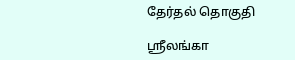தேர்தல் தொகுதி

ஶ்ரீலங்கா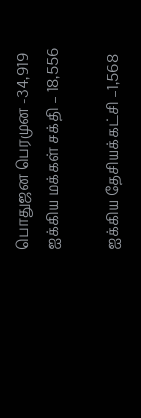பொதுஜன பெரமுன -34,919
ஐக்கிய மக்கள் சக்தி – 18,556

ஐக்கிய தேசியக்கட்சி –1,568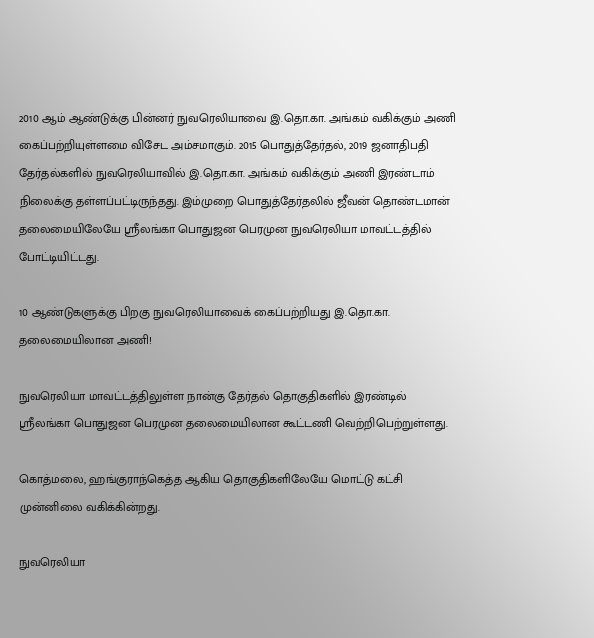2010 ஆம் ஆண்டுக்கு பின்னர் நுவரெலியாவை இ.தொ.கா. அங்கம் வகிக்கும் அணி கைப்பற்றியுள்ளமை விசேட அம்சமாகும். 2015 பொதுத்தேர்தல், 2019 ஜனாதிபதி தேர்தல்களில் நுவரெலியாவில் இ.தொ.கா. அங்கம் வகிக்கும் அணி இரண்டாம் நிலைக்கு தள்ளப்பட்டிருந்தது. இம்முறை பொதுத்தேர்தலில் ஜீவன் தொண்டமான் தலைமையிலேயே ஶ்ரீலங்கா பொதுஜன பெரமுன நுவரெலியா மாவட்டத்தில் போட்டியிட்டது.

10 ஆண்டுகளுக்கு பிறகு நுவரெலியாவைக் கைப்பற்றியது இ.தொ.கா. தலைமையிலான அணி!

நுவரெலியா மாவட்டத்திலுள்ள நான்கு தேர்தல் தொகுதிகளில் இரண்டில் ஶ்ரீலங்கா பொதுஜன பெரமுன தலைமையிலான கூட்டணி வெற்றிபெற்றுள்ளது.

கொத்மலை, ஹங்குராந்கெத்த ஆகிய தொகுதிகளிலேயே மொட்டு கட்சி முன்னிலை வகிக்கின்றது.

நுவரெலியா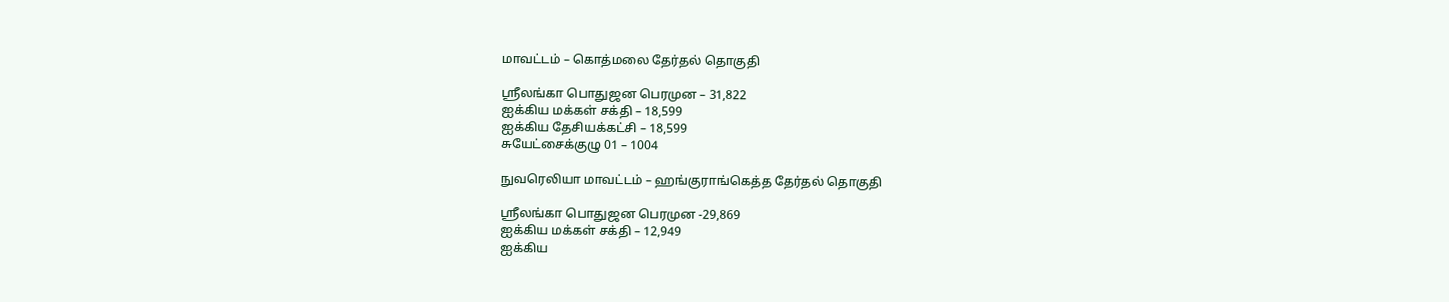மாவட்டம் – கொத்மலை தேர்தல் தொகுதி

ஶ்ரீலங்கா பொதுஜன பெரமுன – 31,822
ஐக்கிய மக்கள் சக்தி – 18,599
ஐக்கிய தேசியக்கட்சி – 18,599
சுயேட்சைக்குழு 01 – 1004

நுவரெலியா மாவட்டம் – ஹங்குராங்கெத்த தேர்தல் தொகுதி

ஶ்ரீலங்கா பொதுஜன பெரமுன -29,869
ஐக்கிய மக்கள் சக்தி – 12,949
ஐக்கிய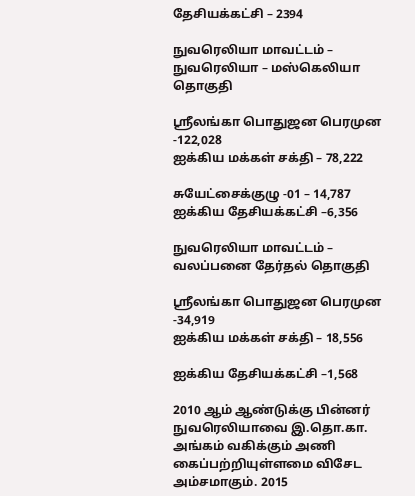தேசியக்கட்சி – 2394

நுவரெலியா மாவட்டம் – நுவரெலியா – மஸ்கெலியா தொகுதி

ஶ்ரீலங்கா பொதுஜன பெரமுன -122,028
ஐக்கிய மக்கள் சக்தி – 78,222

சுயேட்சைக்குழு -01 – 14,787
ஐக்கிய தேசியக்கட்சி –6,356

நுவரெலியா மாவட்டம் – வலப்பனை தேர்தல் தொகுதி

ஶ்ரீலங்கா பொதுஜன பெரமுன -34,919
ஐக்கிய மக்கள் சக்தி – 18,556

ஐக்கிய தேசியக்கட்சி –1,568

2010 ஆம் ஆண்டுக்கு பின்னர் நுவரெலியாவை இ.தொ.கா. அங்கம் வகிக்கும் அணி கைப்பற்றியுள்ளமை விசேட அம்சமாகும். 2015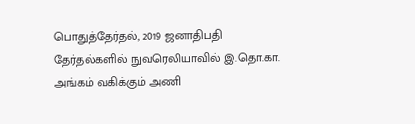பொதுத்தேர்தல், 2019 ஜனாதிபதி தேர்தல்களில் நுவரெலியாவில் இ.தொ.கா. அங்கம் வகிக்கும் அணி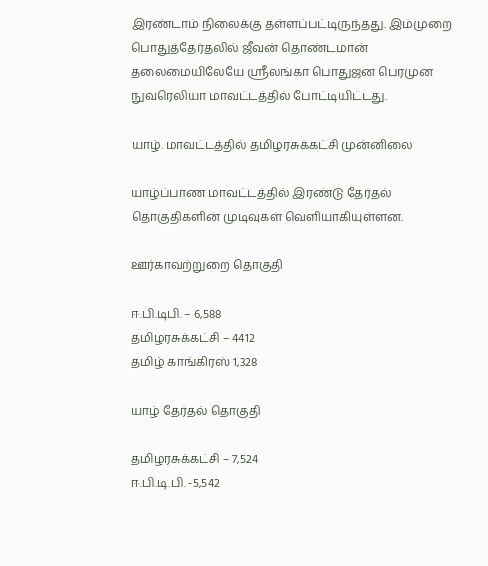இரண்டாம் நிலைக்கு தள்ளப்பட்டிருந்தது. இம்முறை பொதுத்தேர்தலில் ஜீவன் தொண்டமான் தலைமையிலேயே ஶ்ரீலங்கா பொதுஜன பெரமுன நுவரெலியா மாவட்டத்தில் போட்டியிட்டது.

யாழ். மாவட்டத்தில் தமிழரசுக்கட்சி முன்னிலை

யாழ்ப்பாண மாவட்டத்தில் இரண்டு தேர்தல் தொகுதிகளின் முடிவுகள் வெளியாகியுள்ளன.

ஊர்காவற்றுறை தொகுதி

ஈ.பி.டிபி. – 6,588
தமிழரசுக்கட்சி – 4412
தமிழ் காங்கிரஸ் 1,328

யாழ் தேர்தல் தொகுதி

தமிழரசுக்கட்சி – 7,524
ஈ.பி.டி.பி. -5,542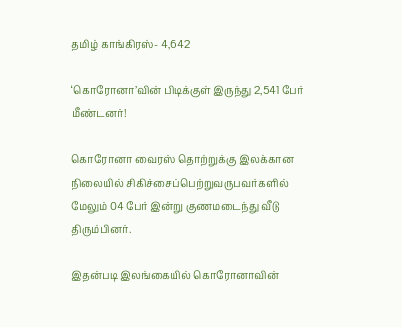தமிழ் காங்கிரஸ்- 4,642

‘கொரோனா’வின் பிடிக்குள் இருந்து 2,541 பேர் மீண்டனர்!

கொரோனா வைரஸ் தொற்றுக்கு இலக்கான நிலையில் சிகிச்சைப்பெற்றுவருபவர்களில் மேலும் 04 பேர் இன்று குணமடைந்து வீடு திரும்பினர்.

இதன்படி இலங்கையில் கொரோனாவின்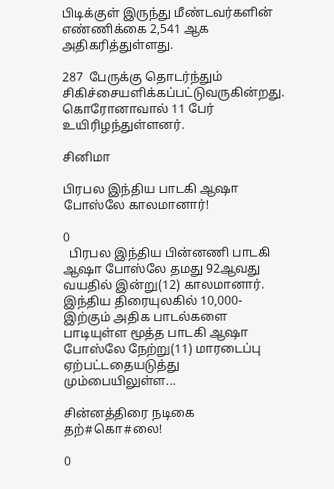பிடிக்குள் இருந்து மீண்டவர்களின் எண்ணிக்கை 2,541 ஆக அதிகரித்துள்ளது.

287  பேருக்கு தொடர்ந்தும் சிகிச்சையளிக்கப்பட்டுவருகின்றது. கொரோனாவால் 11 பேர் உயிரிழந்துள்ளனர்.

சினிமா

பிரபல இந்திய பாடகி ஆஷா போஸ்லே காலமானார்!

0
  பிரபல இந்திய பின்னணி பாடகி ஆஷா போஸ்லே தமது 92ஆவது வயதில் இன்று(12) காலமானார். இந்திய திரையுலகில் 10,000-இற்கும் அதிக பாடல்களை பாடியுள்ள மூத்த பாடகி ஆஷா போஸ்லே நேற்று(11) மாரடைப்பு ஏற்பட்டதையடுத்து மும்பையிலுள்ள...

சின்னத்திரை நடிகை தற்#கொ#லை!

0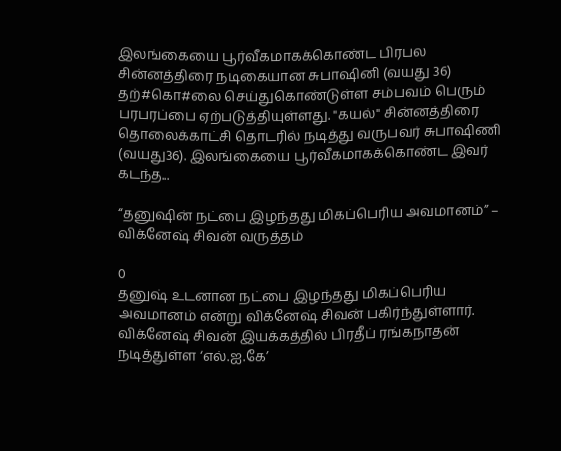இலங்கையை பூர்வீகமாகக்கொண்ட பிரபல சின்னத்திரை நடிகையான சுபாஷினி (வயது 36) தற்#கொ#லை செய்துகொண்டுள்ள சம்பவம் பெரும் பரபரப்பை ஏற்படுத்தியுள்ளது. "கயல்" சின்னத்திரை தொலைக்காட்சி தொடரில் நடித்து வருபவர் சுபாஷிணி (வயது36). இலங்கையை பூர்வீகமாகக்கொண்ட இவர் கடந்த...

“தனுஷின் நட்பை இழந்தது மிகப்பெரிய அவமானம்” – விக்னேஷ் சிவன் வருத்தம்

0
தனுஷ் உடனான நட்பை இழந்தது மிகப்பெரிய அவமானம் என்று விக்னேஷ் சிவன் பகிர்ந்துள்ளார். விக்னேஷ் சிவன் இயக்கத்தில் பிரதீப் ரங்கநாதன் நடித்துள்ள ‘எல்.ஐ.கே’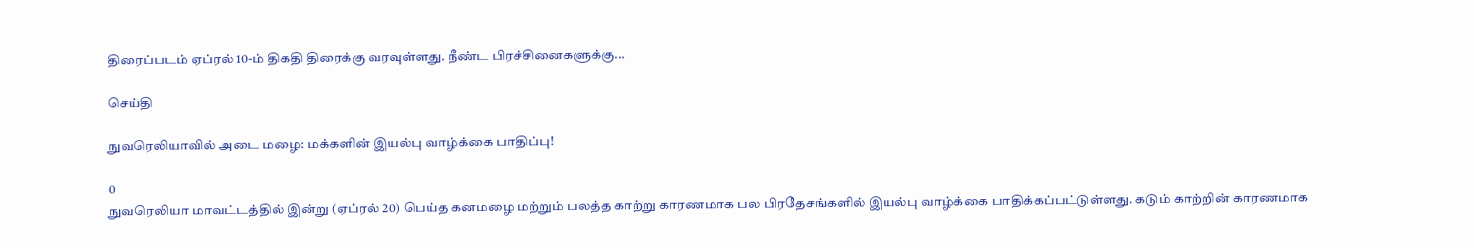திரைப்படம் ஏப்ரல் 10-ம் திகதி திரைக்கு வரவுள்ளது. நீண்ட பிரச்சினைகளுக்கு...

செய்தி

நுவரெலியாவில் அடை மழை: மக்களின் இயல்பு வாழ்க்கை பாதிப்பு!

0
நுவரெலியா மாவட்டத்தில் இன்று (ஏப்ரல் 20) பெய்த கனமழை மற்றும் பலத்த காற்று காரணமாக பல பிரதேசங்களில் இயல்பு வாழ்க்கை பாதிக்கப்பட்டுள்ளது. கடும் காற்றின் காரணமாக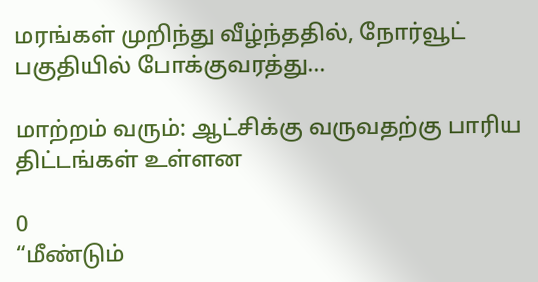மரங்கள் முறிந்து வீழ்ந்ததில், நோர்வூட் பகுதியில் போக்குவரத்து...

மாற்றம் வரும்: ஆட்சிக்கு வருவதற்கு பாரிய திட்டங்கள் உள்ளன

0
“மீண்டும்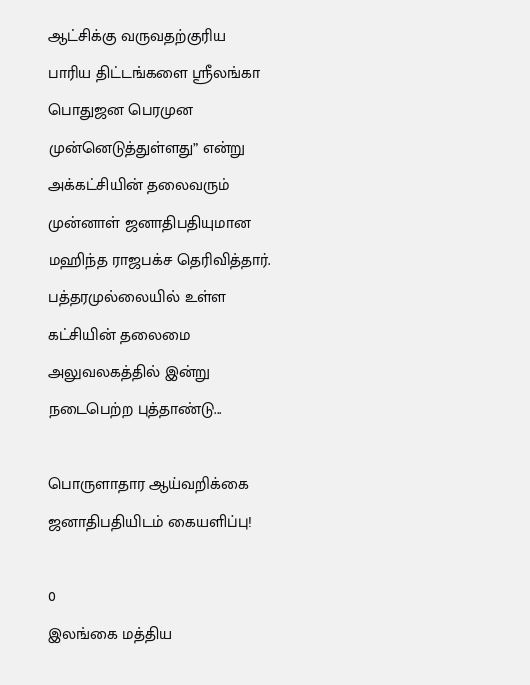ஆட்சிக்கு வருவதற்குரிய  பாரிய திட்டங்களை ஸ்ரீலங்கா பொதுஜன பெரமுன முன்னெடுத்துள்ளது” என்று அக்கட்சியின் தலைவரும் முன்னாள் ஜனாதிபதியுமான மஹிந்த ராஜபக்ச தெரிவித்தார். பத்தரமுல்லையில் உள்ள கட்சியின் தலைமை அலுவலகத்தில் இன்று நடைபெற்ற புத்தாண்டு...

பொருளாதார ஆய்வறிக்கை ஜனாதிபதியிடம் கையளிப்பு!

0
இலங்கை மத்திய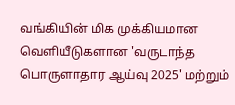வங்கியின் மிக முக்கியமான வெளியீடுகளான 'வருடாந்த பொருளாதார ஆய்வு 2025' மற்றும்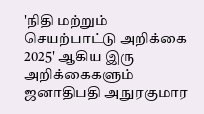'நிதி மற்றும் செயற்பாட்டு அறிக்கை 2025' ஆகிய இரு அறிக்கைகளும் ஜனாதிபதி அநுரகுமார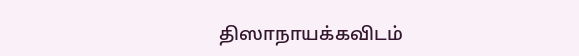திஸாநாயக்கவிடம்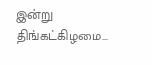இன்று திங்கட்கிழமை...